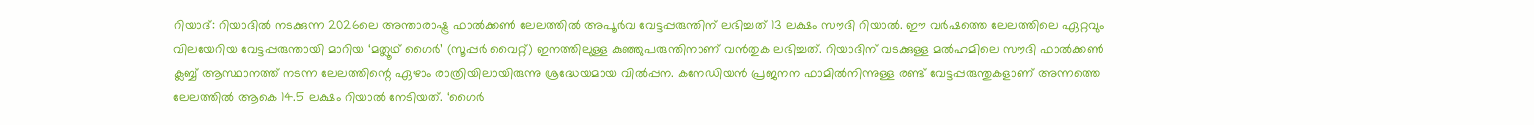റിയാദ്: റിയാദിൽ നടക്കുന്ന 2026ലെ അന്താരാഷ്ട്ര ഫാൽക്കൺ ലേലത്തിൽ അപൂർവ വേട്ടപ്പരുന്തിന് ലഭിച്ചത് 13 ലക്ഷം സൗദി റിയാൽ. ഈ വർഷത്തെ ലേലത്തിലെ ഏറ്റവും വിലയേറിയ വേട്ടപ്പരുന്തായി മാറിയ ‘മത്ലൂഥ് ഗൈർ’ (സൂപ്പർ വൈറ്റ്) ഇനത്തിലുള്ള കുഞ്ഞുപരുന്തിനാണ് വൻതുക ലഭിച്ചത്. റിയാദിന് വടക്കുള്ള മൽഹമിലെ സൗദി ഫാൽക്കൺ ക്ലബ്ബ് ആസ്ഥാനത്ത് നടന്ന ലേലത്തിന്റെ ഏഴാം രാത്രിയിലായിരുന്നു ശ്രദ്ധേയമായ വിൽപ്പന. കനേഡിയൻ പ്രജനന ഫാമിൽനിന്നുള്ള രണ്ട് വേട്ടപ്പരുന്തുകളാണ് അന്നത്തെ ലേലത്തിൽ ആകെ 14.5 ലക്ഷം റിയാൽ നേടിയത്. ‘ഗൈർ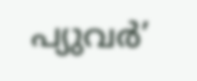പ്യുവർ’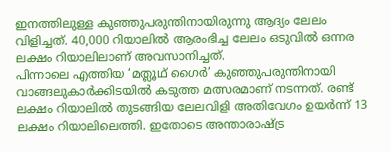ഇനത്തിലുള്ള കുഞ്ഞുപരുന്തിനായിരുന്നു ആദ്യം ലേലം വിളിച്ചത്. 40,000 റിയാലിൽ ആരംഭിച്ച ലേലം ഒടുവിൽ ഒന്നര ലക്ഷം റിയാലിലാണ് അവസാനിച്ചത്.
പിന്നാലെ എത്തിയ ‘മത്ലൂഥ് ഗൈർ’ കുഞ്ഞുപരുന്തിനായി വാങ്ങലുകാർക്കിടയിൽ കടുത്ത മത്സരമാണ് നടന്നത്. രണ്ട് ലക്ഷം റിയാലിൽ തുടങ്ങിയ ലേലവിളി അതിവേഗം ഉയർന്ന് 13 ലക്ഷം റിയാലിലെത്തി. ഇതോടെ അന്താരാഷ്ട്ര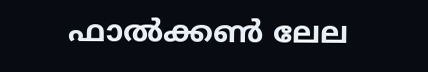ഫാൽക്കൺ ലേല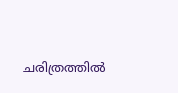ചരിത്രത്തിൽ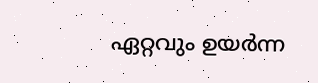ഏറ്റവും ഉയർന്ന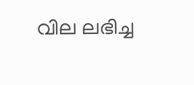വില ലഭിച്ച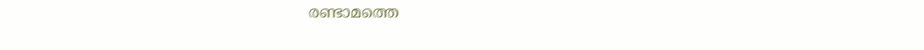രണ്ടാമത്തെ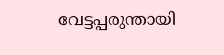വേട്ടപ്പരുന്തായി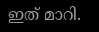ഇത് മാറി.